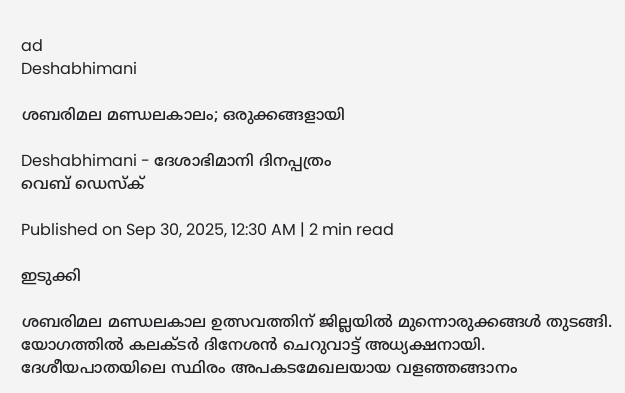ad
Deshabhimani

ശബരിമല മണ്ഡലകാലം; ഒരുക്കങ്ങളായി

Deshabhimani - ദേശാഭിമാനി ദിനപ്പത്രം
വെബ് ഡെസ്ക്

Published on Sep 30, 2025, 12:30 AM | 2 min read

ഇടുക്കി

ശബരിമല മണ്ഡലകാല ഉത്സവത്തിന്‌ ജില്ലയിൽ മുന്നൊരുക്കങ്ങൾ തുടങ്ങി. യോഗത്തിൽ കലക്ടർ ദിനേശന്‍ ചെറുവാട്ട്‌ അധ്യക്ഷനായി. ദേശീയപാതയിലെ സ്ഥിരം അപകടമേഖലയായ വളഞ്ഞങ്ങാനം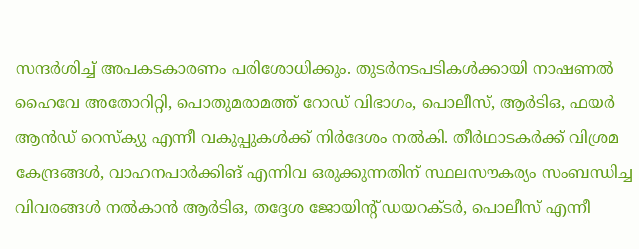സന്ദര്‍ശിച്ച് അപകടകാരണം പരിശോധിക്കും. തുടർനടപടികൾക്കായി നാഷണല്‍ ഹൈവേ അതോറിറ്റി, പൊതുമരാമത്ത് റോഡ് വിഭാഗം, പൊലീസ്, ആര്‍ടിഒ, ഫയര്‍ ആൻഡ്‌ റെസ്‌ക്യു എന്നീ വകുപ്പുകള്‍ക്ക് നിര്‍ദേശം നല്‍കി. തീര്‍ഥാടകര്‍ക്ക് വിശ്രമ കേന്ദ്രങ്ങള്‍, വാഹനപാര്‍ക്കിങ് എന്നിവ ഒരുക്കുന്നതിന് സ്ഥലസൗകര്യം സംബന്ധിച്ച വിവരങ്ങള്‍ നല്‍കാന്‍ ആര്‍ടിഒ, തദ്ദേശ ജോയിന്റ് ഡയറക്ടര്‍, പൊലീസ് എന്നീ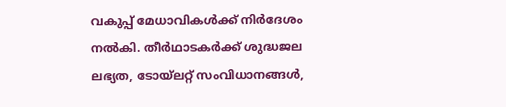വകുപ്പ് മേധാവികള്‍ക്ക് നിര്‍ദേശം നല്‍കി. തീര്‍ഥാടകര്‍ക്ക് ശുദ്ധജല ലഭ്യത, ടോയ്‌ലറ്റ് സംവിധാനങ്ങള്‍,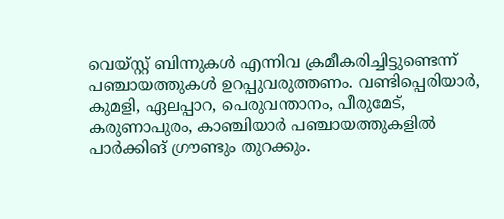വെയ്സ്റ്റ് ബിന്നുകള്‍ എന്നിവ ക്രമീകരിച്ചിട്ടുണ്ടെന്ന് പഞ്ചായത്തുകള്‍ ഉറപ്പുവരുത്തണം. വണ്ടിപ്പെരിയാര്‍, കുമളി, ഏലപ്പാറ, പെരുവന്താനം, പീരുമേട്, കരുണാപുരം, കാഞ്ചിയാര്‍ പഞ്ചായത്തുകളില്‍ പാര്‍ക്കിങ് ഗ്രൗണ്ടും തുറക്കും.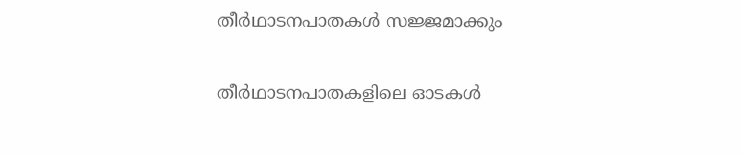തീർഥാടനപാതകൾ സജ്ജമാക്കും

തീര്‍ഥാടനപാതകളിലെ ഓടകള്‍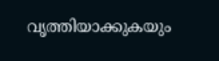വൃത്തിയാക്കുകയും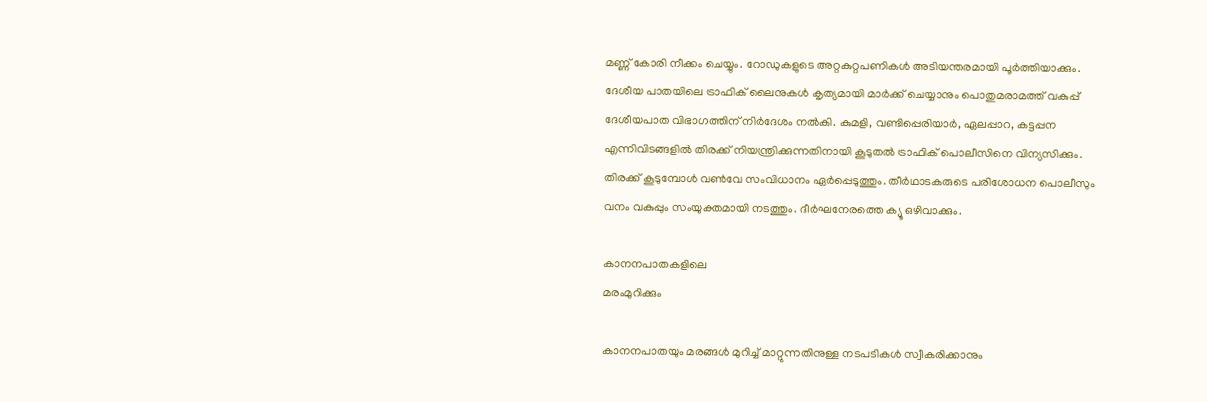മണ്ണ് കോരി നീക്കം ചെയ്യും. റോഡുകളുടെ അറ്റകുറ്റപണികള്‍ അടിയന്തരമായി പൂര്‍ത്തിയാക്കും. ദേശീയ പാതയിലെ ട്രാഫിക് ലൈനുകള്‍ കൃത്യമായി മാര്‍ക്ക് ചെയ്യാനും പൊതുമരാമത്ത് വകുപ്പ് ദേശീയപാത വിഭാഗത്തിന് നിര്‍ദേശം നല്‍കി. കുമളി, വണ്ടിപ്പെരിയാര്‍, ഏലപ്പാറ, കട്ടപ്പന എന്നിവിടങ്ങളില്‍ തിരക്ക് നിയന്ത്രിക്കുന്നതിനായി കൂടുതല്‍ ട്രാഫിക് പൊലീസിനെ വിന്യസിക്കും. തിരക്ക് കൂടുമ്പോള്‍ വണ്‍വേ സംവിധാനം ഏര്‍പ്പെടുത്തും. തീര്‍ഥാടകരുടെ പരിശോധന പൊലീസും വനം വകുപ്പും സംയുക്തമായി നടത്തും. ദീര്‍ഘനേരത്തെ ക്യൂ ഒഴിവാക്കും.

കാനനപാതകളിലെ
മരംമുറിക്കും

കാനനപാതയും മരങ്ങള്‍ മുറിച്ച് മാറ്റുന്നതിനുള്ള നടപടികള്‍ സ്വീകരിക്കാനും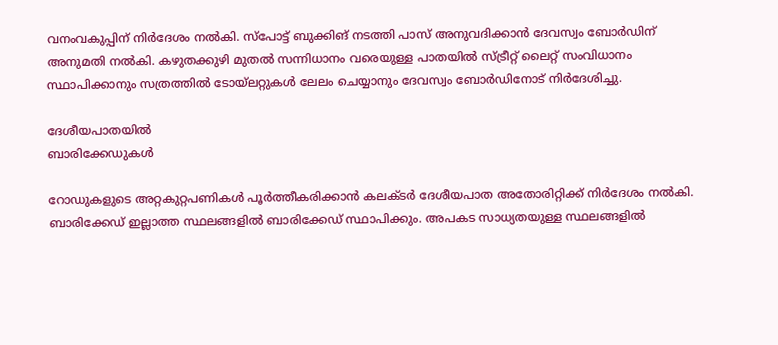വനംവകുപ്പിന് നിര്‍ദേശം നല്‍കി. സ്‌പോട്ട് ബുക്കിങ് നടത്തി പാസ് അനുവദിക്കാന്‍ ദേവസ്വം ബോര്‍ഡിന് അനുമതി നല്‍കി. കഴുതക്കുഴി മുതല്‍ സന്നിധാനം വരെയുള്ള പാതയില്‍ സ്ട്രീറ്റ് ലൈറ്റ് സംവിധാനം സ്ഥാപിക്കാനും സത്രത്തില്‍ ടോയ്‌ലറ്റുകള്‍ ലേലം ചെയ്യാനും ദേവസ്വം ബോര്‍ഡിനോട് നിര്‍ദേശിച്ചു.

ദേശീയപാതയിൽ
ബാരിക്കേഡുകൾ

റോഡുകളുടെ അറ്റകുറ്റപണികള്‍ പൂര്‍ത്തീകരിക്കാൻ കലക്ടർ ദേശീയപാത അതോരിറ്റിക്ക് നിര്‍ദേശം നല്‍കി. ബാരിക്കേഡ് ഇല്ലാത്ത സ്ഥലങ്ങളില്‍ ബാരിക്കേഡ് സ്ഥാപിക്കും. അപകട സാധ്യതയുള്ള സ്ഥലങ്ങളില്‍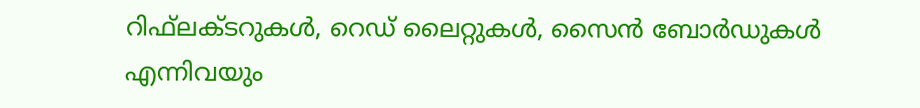റിഫ്‌ലക്ടറുകള്‍, റെഡ് ലൈറ്റുകള്‍, സൈന്‍ ബോര്‍ഡുകള്‍ എന്നിവയും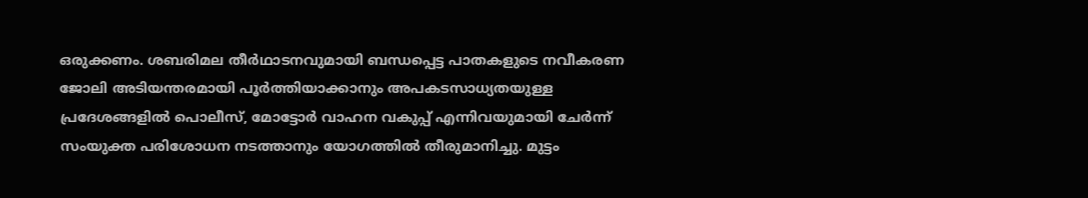ഒരുക്കണം. ശബരിമല തീര്‍ഥാടനവുമായി ബന്ധപ്പെട്ട പാതകളുടെ നവീകരണ ജോലി അടിയന്തരമായി പൂര്‍ത്തിയാക്കാനും അപകടസാധ്യതയുള്ള പ്രദേശങ്ങളില്‍ പൊലീസ്, മോട്ടോര്‍ വാഹന വകുപ്പ് എന്നിവയുമായി ചേര്‍ന്ന് സംയുക്ത പരിശോധന നടത്താനും യോഗത്തില്‍ തീരുമാനിച്ചു. മുട്ടം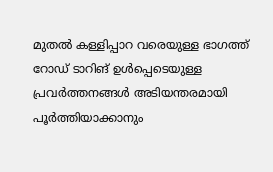മുതല്‍ കള്ളിപ്പാറ വരെയുള്ള ഭാഗത്ത് റോഡ് ടാറിങ് ഉള്‍പ്പെടെയുള്ള പ്രവര്‍ത്തനങ്ങള്‍ അടിയന്തരമായി പൂര്‍ത്തിയാക്കാനും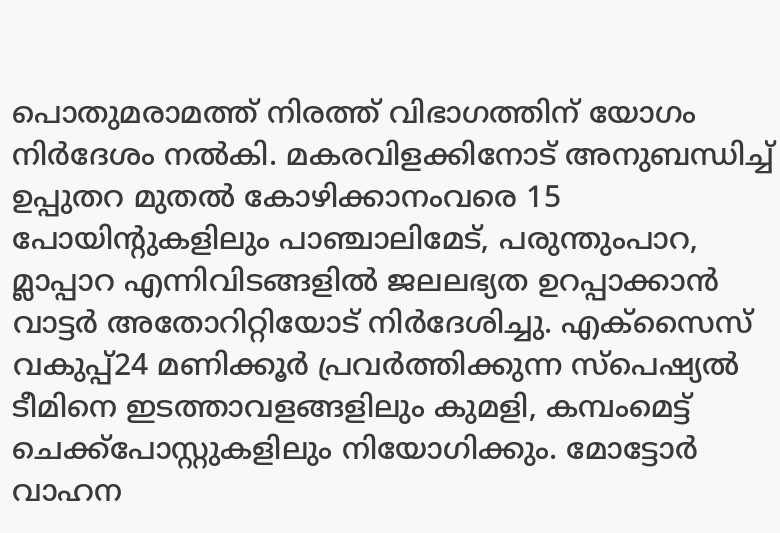പൊതുമരാമത്ത് നിരത്ത് വിഭാഗത്തിന് യോഗം നിര്‍ദേശം നല്‍കി. മകരവിളക്കിനോട് അനുബന്ധിച്ച് ഉപ്പുതറ മുതല്‍ കോഴിക്കാനംവരെ 15 പോയിന്റുകളിലും പാഞ്ചാലിമേട്, പരുന്തുംപാറ, മ്ലാപ്പാറ എന്നിവിടങ്ങളില്‍ ജലലഭ്യത ഉറപ്പാക്കാന്‍ വാട്ടര്‍ അതോറിറ്റിയോട് നിര്‍ദേശിച്ചു. എക്‌സൈസ് വകുപ്പ്24 മണിക്കൂര്‍ പ്രവര്‍ത്തിക്കുന്ന സ്‌പെഷ്യല്‍ ടീമിനെ ഇടത്താവളങ്ങളിലും കുമളി, കമ്പംമെട്ട് ചെക്ക്‌പോസ്റ്റുകളിലും നിയോഗിക്കും. മോട്ടോര്‍ വാഹന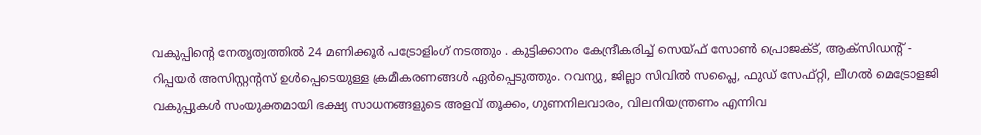വകുപ്പിന്റെ നേതൃത്വത്തില്‍ 24 മണിക്കൂർ പട്രോളിംഗ് നടത്തും . കുട്ടിക്കാനം കേന്ദ്രീകരിച്ച് സെയ്ഫ് സോണ്‍ പ്രൊജക്ട്, ആക്‌സിഡന്റ് - റിപ്പയര്‍ അസിസ്റ്റന്റസ് ഉള്‍പ്പെടെയുള്ള ക്രമീകരണങ്ങള്‍ ഏര്‍പ്പെടുത്തും. റവന്യു, ജില്ലാ സിവില്‍ സപ്ലൈ, ഫുഡ് സേഫ്റ്റി, ലീഗല്‍ മെട്രോളജി വകുപ്പുകള്‍ സംയുക്തമായി ഭക്ഷ്യ സാധനങ്ങളുടെ അളവ് തൂക്കം, ഗുണനിലവാരം, വിലനിയന്ത്രണം എന്നിവ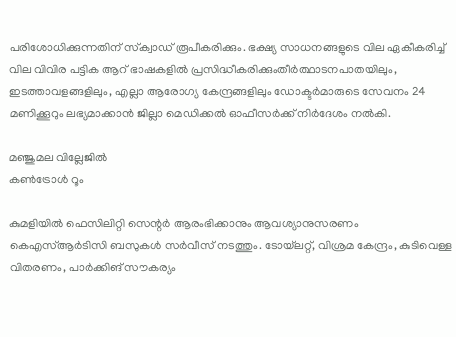പരിശോധിക്കുന്നതിന് സ്‌ക്വാഡ് രൂപീകരിക്കും. ഭക്ഷ്യ സാധനങ്ങളുടെ വില ഏകീകരിച്ച് വില വിവിര പട്ടിക ആറ്‌ ഭാഷകളില്‍ പ്രസിദ്ധീകരിക്കുംതീര്‍ത്ഥാടനപാതയിലും, ഇടത്താവളങ്ങളിലും, എല്ലാ ആരോഗ്യ കേന്ദ്രങ്ങളിലും ഡോക്ടര്‍മാരുടെ സേവനം 24 മണിക്കൂറും ലഭ്യമാക്കാൻ ജില്ലാ മെഡിക്കല്‍ ഓഫീസര്‍ക്ക് നിര്‍ദേശം നല്‍കി.

മഞ്ജുമല വില്ലേജില്‍
കണ്‍ട്രോള്‍ റൂം

കുമളിയില്‍ ഫെസിലിറ്റി സെന്റര്‍ ആരംഭിക്കാനും ആവശ്യാനുസരണം കെഎസ്ആര്‍ടിസി ബസുകള്‍ സര്‍വീസ് നടത്തും. ടോയ്‌ലറ്റ്, വിശ്രമ കേന്ദ്രം, കുടിവെള്ള വിതരണം, പാര്‍ക്കിങ് സൗകര്യം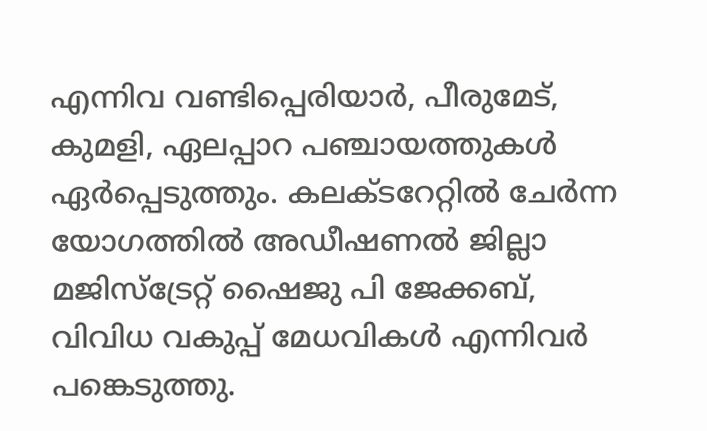എന്നിവ വണ്ടിപ്പെരിയാര്‍, പീരുമേട്, കുമളി, ഏലപ്പാറ പഞ്ചായത്തുകൾ ഏർപ്പെടുത്തും. കലക്ടറേറ്റില്‍ ചേര്‍ന്ന യോഗത്തില്‍ അഡീഷണല്‍ ജില്ലാ മജിസ്‌ട്രേറ്റ് ഷൈജു പി ജേക്കബ്, വിവിധ വകുപ്പ് മേധവികള്‍ എന്നിവർ പങ്കെടുത്തു.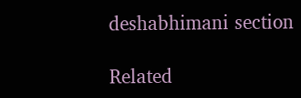deshabhimani section

Related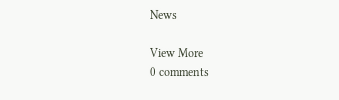News

View More
0 comments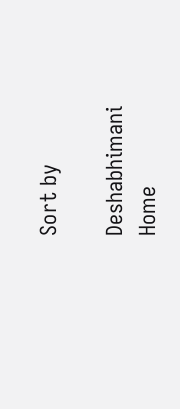Sort by

Deshabhimani
Home